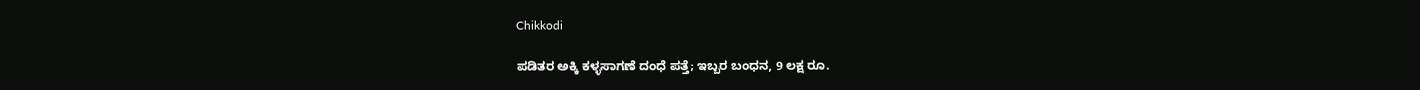Chikkodi

ಪಡಿತರ ಅಕ್ಕಿ ಕಳ್ಳಸಾಗಣೆ ದಂಧೆ ಪತ್ತೆ; ಇಬ್ಬರ ಬಂಧನ, 9 ಲಕ್ಷ ರೂ.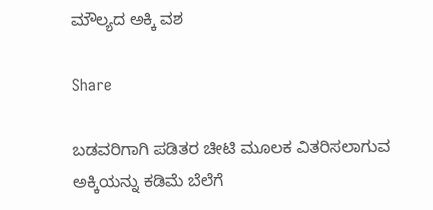ಮೌಲ್ಯದ ಅಕ್ಕಿ ವಶ

Share

ಬಡವರಿಗಾಗಿ ಪಡಿತರ ಚೀಟಿ ಮೂಲಕ ವಿತರಿಸಲಾಗುವ ಅಕ್ಕಿಯನ್ನು ಕಡಿಮೆ ಬೆಲೆಗೆ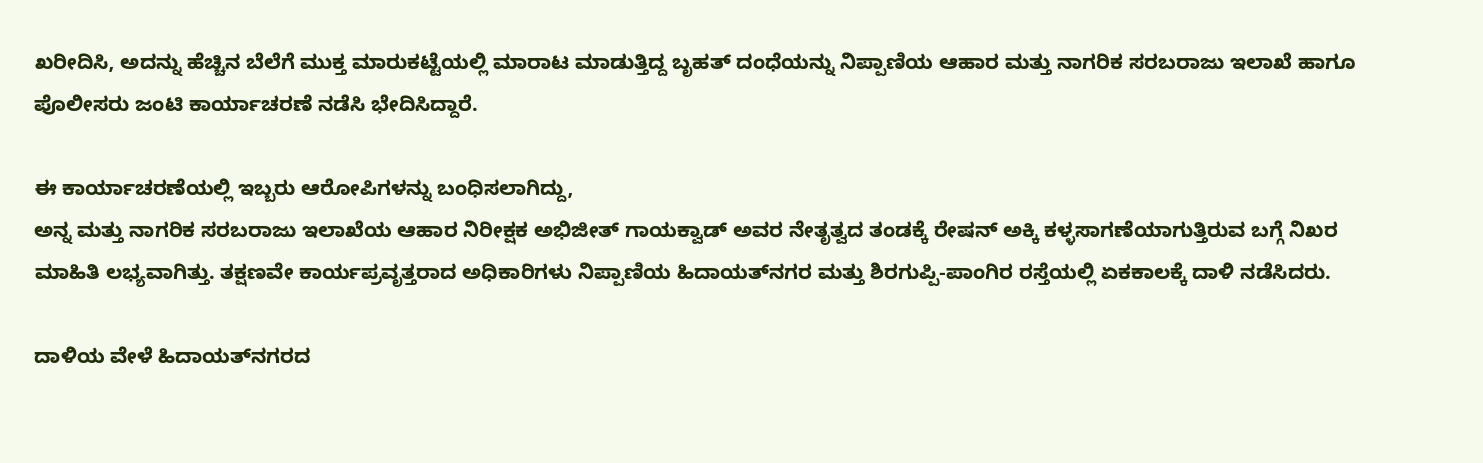ಖರೀದಿಸಿ, ಅದನ್ನು ಹೆಚ್ಚಿನ ಬೆಲೆಗೆ ಮುಕ್ತ ಮಾರುಕಟ್ಟೆಯಲ್ಲಿ ಮಾರಾಟ ಮಾಡುತ್ತಿದ್ದ ಬೃಹತ್ ದಂಧೆಯನ್ನು ನಿಪ್ಪಾಣಿಯ ಆಹಾರ ಮತ್ತು ನಾಗರಿಕ ಸರಬರಾಜು ಇಲಾಖೆ ಹಾಗೂ ಪೊಲೀಸರು ಜಂಟಿ ಕಾರ್ಯಾಚರಣೆ ನಡೆಸಿ ಭೇದಿಸಿದ್ದಾರೆ.

ಈ ಕಾರ್ಯಾಚರಣೆಯಲ್ಲಿ ಇಬ್ಬರು ಆರೋಪಿಗಳನ್ನು ಬಂಧಿಸಲಾಗಿದ್ದು,
ಅನ್ನ ಮತ್ತು ನಾಗರಿಕ ಸರಬರಾಜು ಇಲಾಖೆಯ ಆಹಾರ ನಿರೀಕ್ಷಕ ಅಭಿಜೀತ್ ಗಾಯಕ್ವಾಡ್ ಅವರ ನೇತೃತ್ವದ ತಂಡಕ್ಕೆ ರೇಷನ್ ಅಕ್ಕಿ ಕಳ್ಳಸಾಗಣೆಯಾಗುತ್ತಿರುವ ಬಗ್ಗೆ ನಿಖರ ಮಾಹಿತಿ ಲಭ್ಯವಾಗಿತ್ತು. ತಕ್ಷಣವೇ ಕಾರ್ಯಪ್ರವೃತ್ತರಾದ ಅಧಿಕಾರಿಗಳು ನಿಪ್ಪಾಣಿಯ ಹಿದಾಯತ್‌ನಗರ ಮತ್ತು ಶಿರಗುಪ್ಪಿ-ಪಾಂಗಿರ ರಸ್ತೆಯಲ್ಲಿ ಏಕಕಾಲಕ್ಕೆ ದಾಳಿ ನಡೆಸಿದರು.

ದಾಳಿಯ ವೇಳೆ ಹಿದಾಯತ್‌ನಗರದ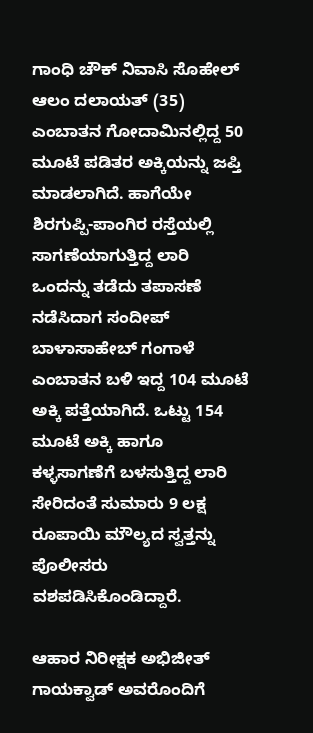ಗಾಂಧಿ ಚೌಕ್ ನಿವಾಸಿ ಸೊಹೇಲ್ ಆಲಂ ದಲಾಯತ್ (35) ಎಂಬಾತನ ಗೋದಾಮಿನಲ್ಲಿದ್ದ 50 ಮೂಟೆ ಪಡಿತರ ಅಕ್ಕಿಯನ್ನು ಜಪ್ತಿ ಮಾಡಲಾಗಿದೆ. ಹಾಗೆಯೇ ಶಿರಗುಪ್ಪಿ-ಪಾಂಗಿರ ರಸ್ತೆಯಲ್ಲಿ ಸಾಗಣೆಯಾಗುತ್ತಿದ್ದ ಲಾರಿ ಒಂದನ್ನು ತಡೆದು ತಪಾಸಣೆ ನಡೆಸಿದಾಗ ಸಂದೀಪ್ ಬಾಳಾಸಾಹೇಬ್ ಗಂಗಾಳೆ ಎಂಬಾತನ ಬಳಿ ಇದ್ದ 104 ಮೂಟೆ ಅಕ್ಕಿ ಪತ್ತೆಯಾಗಿದೆ. ಒಟ್ಟು 154 ಮೂಟೆ ಅಕ್ಕಿ ಹಾಗೂ ಕಳ್ಳಸಾಗಣೆಗೆ ಬಳಸುತ್ತಿದ್ದ ಲಾರಿ ಸೇರಿದಂತೆ ಸುಮಾರು 9 ಲಕ್ಷ ರೂಪಾಯಿ ಮೌಲ್ಯದ ಸ್ವತ್ತನ್ನು ಪೊಲೀಸರು ವಶಪಡಿಸಿಕೊಂಡಿದ್ದಾರೆ.

ಆಹಾರ ನಿರೀಕ್ಷಕ ಅಭಿಜೀತ್ ಗಾಯಕ್ವಾಡ್ ಅವರೊಂದಿಗೆ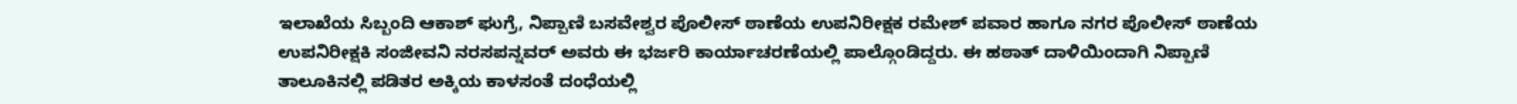ಇಲಾಖೆಯ ಸಿಬ್ಬಂದಿ ಆಕಾಶ್ ಘುಗ್ರೆ, ನಿಪ್ಪಾಣಿ ಬಸವೇಶ್ವರ ಪೊಲೀಸ್ ಠಾಣೆಯ ಉಪನಿರೀಕ್ಷಕ ರಮೇಶ್ ಪವಾರ ಹಾಗೂ ನಗರ ಪೊಲೀಸ್ ಠಾಣೆಯ ಉಪನಿರೀಕ್ಷಕಿ ಸಂಜೀವನಿ ನರಸಪನ್ನವರ್ ಅವರು ಈ ಭರ್ಜರಿ ಕಾರ್ಯಾಚರಣೆಯಲ್ಲಿ ಪಾಲ್ಗೊಂಡಿದ್ದರು. ಈ ಹಠಾತ್ ದಾಳಿಯಿಂದಾಗಿ‌ ನಿಪ್ಪಾಣಿ ತಾಲೂಕಿನಲ್ಲಿ ಪಡಿತರ ಅಕ್ಕಿಯ ಕಾಳಸಂತೆ ದಂಧೆಯಲ್ಲಿ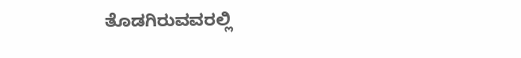ತೊಡಗಿರುವವರಲ್ಲಿ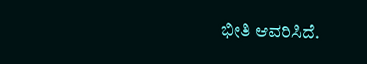ಭೀತಿ ಆವರಿಸಿದೆ.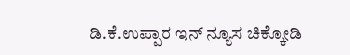ಡಿ.ಕೆ.ಉಪ್ಪಾರ ‌ಇನ್ ನ್ಯೂಸ ಚಿಕ್ಕೋಡಿ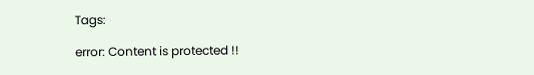Tags:

error: Content is protected !!